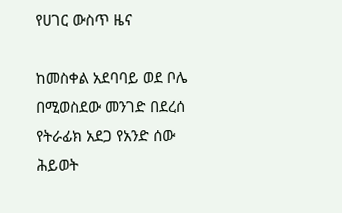የሀገር ውስጥ ዜና

ከመስቀል አደባባይ ወደ ቦሌ በሚወስደው መንገድ በደረሰ የትራፊክ አደጋ የአንድ ሰው ሕይወት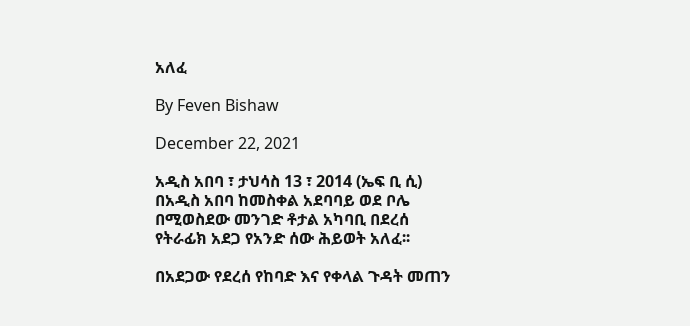አለፈ

By Feven Bishaw

December 22, 2021

አዲስ አበባ ፣ ታህሳስ 13 ፣ 2014 (ኤፍ ቢ ሲ) በአዲስ አበባ ከመስቀል አደባባይ ወደ ቦሌ በሚወስደው መንገድ ቶታል አካባቢ በደረሰ የትራፊክ አደጋ የአንድ ሰው ሕይወት አለፈ፡፡

በአደጋው የደረሰ የከባድ እና የቀላል ጉዳት መጠን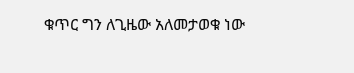ቁጥር ግን ለጊዜው አለመታወቁ ነው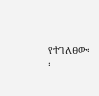የተገለፀው፡፡